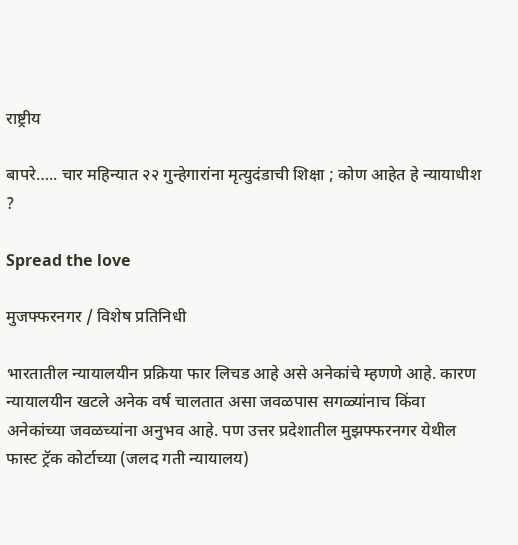राष्ट्रीय

बापरे….. चार महिन्यात २२ गुन्हेगारांना मृत्युदंडाची शिक्षा ; कोण आहेत हे न्यायाधीश ?

Spread the love

मुजफ्फरनगर / विशेष प्रतिनिधी

भारतातील न्यायालयीन प्रक्रिया फार लिचड आहे असे अनेकांचे म्हणणे आहे. कारण न्यायालयीन खटले अनेक वर्ष चालतात असा जवळपास सगळ्यांनाच किंवा अनेकांच्या जवळच्यांना अनुभव आहे. पण उत्तर प्रदेशातील मुझफ्फरनगर येथील फास्ट ट्रॅक कोर्टाच्या (जलद गती न्यायालय)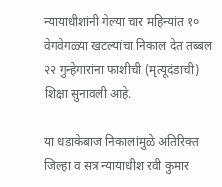न्यायाधीशांनी गेल्या चार महिन्यांत १० वेगवेगळ्या खटल्यांचा निकाल देत तब्बल २२ गुन्हेगारांना फाशीची (मृत्यूदंडाची) शिक्षा सुनावली आहे.

या धडाकेबाज निकालांमुळे अतिरिक्त जिल्हा व सत्र न्यायाधीश रवी कुमार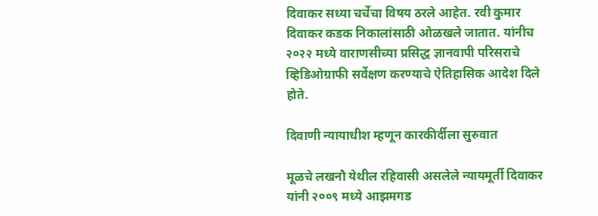दिवाकर सध्या चर्चेचा विषय ठरले आहेत. रवी कुमार दिवाकर कडक निकालांसाठी ओळखले जातात. यांनीच २०२२ मध्ये वाराणसीच्या प्रसिद्ध ज्ञानवापी परिसराचे व्हिडिओग्राफी सर्वेक्षण करण्याचे ऐतिहासिक आदेश दिले होते.

दिवाणी न्यायाधीश म्हणून कारकीर्दीला सुरुवात

मूळचे लखनौ येथील रहिवासी असलेले न्यायमूर्ती दिवाकर यांनी २००९ मध्ये आझमगड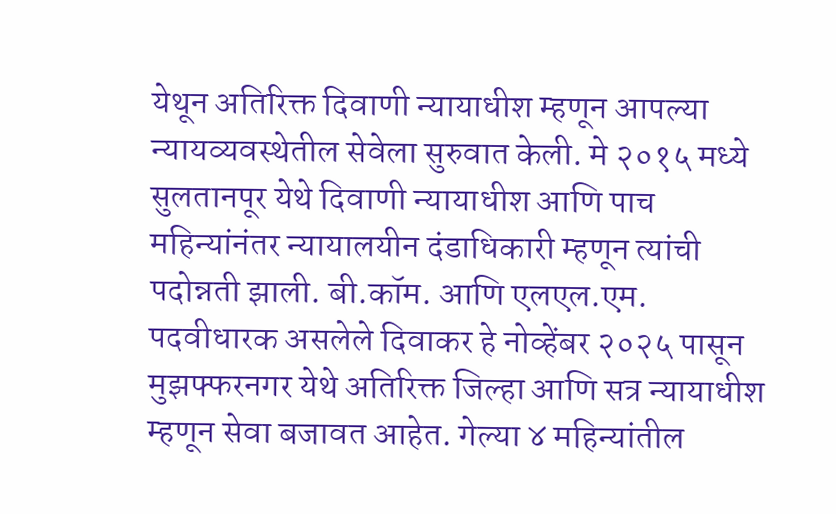येथून अतिरिक्त दिवाणी न्यायाधीश म्हणून आपल्या न्यायव्यवस्थेतील सेवेला सुरुवात केली. मे २०१५ मध्ये सुलतानपूर येथे दिवाणी न्यायाधीश आणि पाच महिन्यांनंतर न्यायालयीन दंडाधिकारी म्हणून त्यांची पदोन्नती झाली. बी.कॉम. आणि एलएल.एम. पदवीधारक असलेले दिवाकर हे नोव्हेंबर २०२५ पासून मुझफ्फरनगर येथे अतिरिक्त जिल्हा आणि सत्र न्यायाधीश म्हणून सेवा बजावत आहेत. गेल्या ४ महिन्यांतील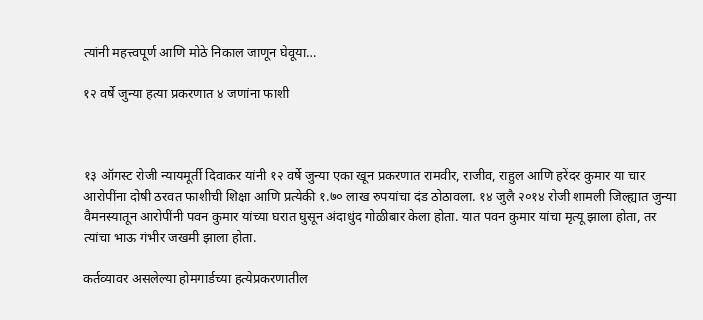त्यांनी महत्त्वपूर्ण आणि मोठे निकाल जाणून घेवूया…

१२ वर्षे जुन्या हत्या प्रकरणात ४ जणांना फाशी



१३ ऑगस्ट रोजी न्यायमूर्ती दिवाकर यांनी १२ वर्षे जुन्या एका खून प्रकरणात रामवीर, राजीव, राहुल आणि हरेंदर कुमार या चार आरोपींना दोषी ठरवत फाशीची शिक्षा आणि प्रत्येकी १.७० लाख रुपयांचा दंड ठोठावला. १४ जुलै २०१४ रोजी शामली जिल्ह्यात जुन्या वैमनस्यातून आरोपींनी पवन कुमार यांच्या घरात घुसून अंदाधुंद गोळीबार केला होता. यात पवन कुमार यांचा मृत्यू झाला होता, तर त्यांचा भाऊ गंभीर जखमी झाला होता.

कर्तव्यावर असलेल्या होमगार्डच्या हत्येप्रकरणातील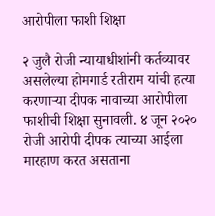आरोपीला फाशी शिक्षा

२ जुलै रोजी न्यायाधीशांनी कर्तव्यावर असलेल्या होमगार्ड रतीराम यांची हत्या करणाऱ्या दीपक नावाच्या आरोपीला फाशीची शिक्षा सुनावली. ४ जून २०२० रोजी आरोपी दीपक त्याच्या आईला मारहाण करत असताना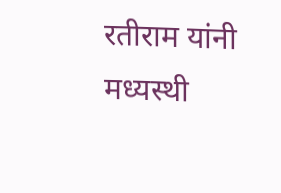रतीराम यांनी मध्यस्थी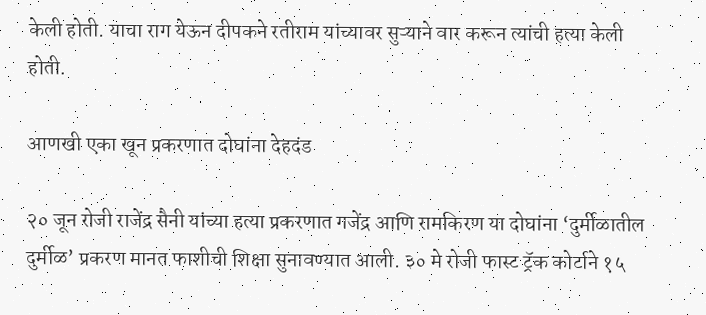केली होती. याचा राग येऊन दीपकने रतीराम यांच्यावर सुऱ्याने वार करून त्यांची हत्या केली होती.

आणखी एका खून प्रकरणात दोघांना देहदंड

२० जून रोजी राजेंद्र सैनी यांच्या हत्या प्रकरणात गजेंद्र आणि रामकिरण या दोघांना ‘दुर्मीळातील दुर्मीळ’ प्रकरण मानत फाशीची शिक्षा सुनावण्यात आली. ३० मे रोजी फास्ट ट्रॅक कोर्टाने १५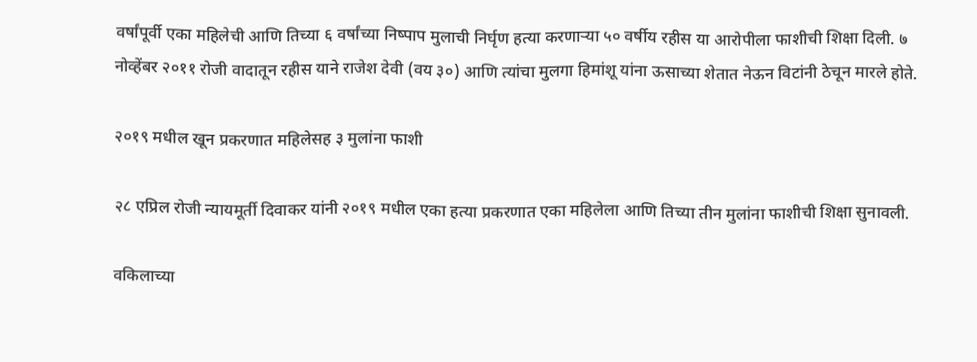वर्षांपूर्वी एका महिलेची आणि तिच्या ६ वर्षांच्या निष्पाप मुलाची निर्घृण हत्या करणाऱ्या ५० वर्षीय रहीस या आरोपीला फाशीची शिक्षा दिली. ७ नोव्हेंबर २०११ रोजी वादातून रहीस याने राजेश देवी (वय ३०) आणि त्यांचा मुलगा हिमांशू यांना ऊसाच्या शेतात नेऊन विटांनी ठेचून मारले होते.

२०१९ मधील खून प्रकरणात महिलेसह ३ मुलांना फाशी

२८ एप्रिल रोजी न्यायमूर्ती दिवाकर यांनी २०१९ मधील एका हत्या प्रकरणात एका महिलेला आणि तिच्या तीन मुलांना फाशीची शिक्षा सुनावली.

वकिलाच्या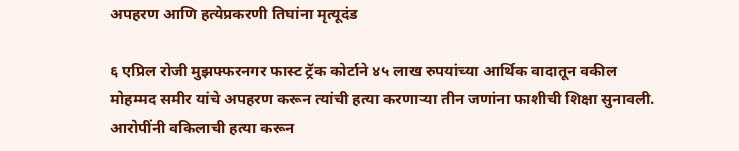अपहरण आणि हत्येप्रकरणी तिघांना मृत्यूदंड

६ एप्रिल रोजी मुझफ्फरनगर फास्ट ट्रॅक कोर्टाने ४५ लाख रुपयांच्या आर्थिक वादातून वकील मोहम्मद समीर यांचे अपहरण करून त्यांची हत्या करणाऱ्या तीन जणांना फाशीची शिक्षा सुनावली. आरोपींनी वकिलाची हत्या करून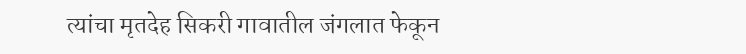त्यांचा मृतदेह सिकरी गावातील जंगलात फेकून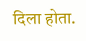दिला होता.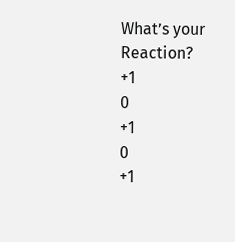What’s your Reaction?
+1
0
+1
0
+1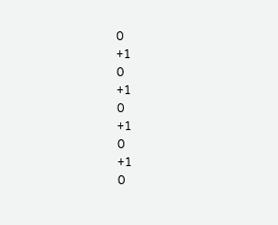0
+1
0
+1
0
+1
0
+1
0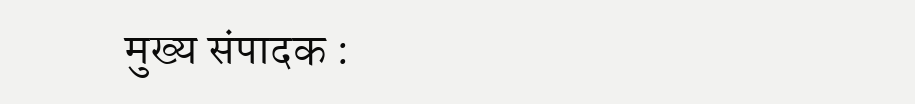मुख्य संपादक :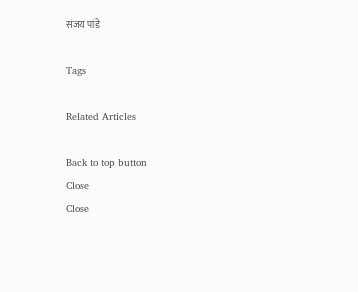संजय पांडे

Tags

Related Articles

Back to top button
Close
Close